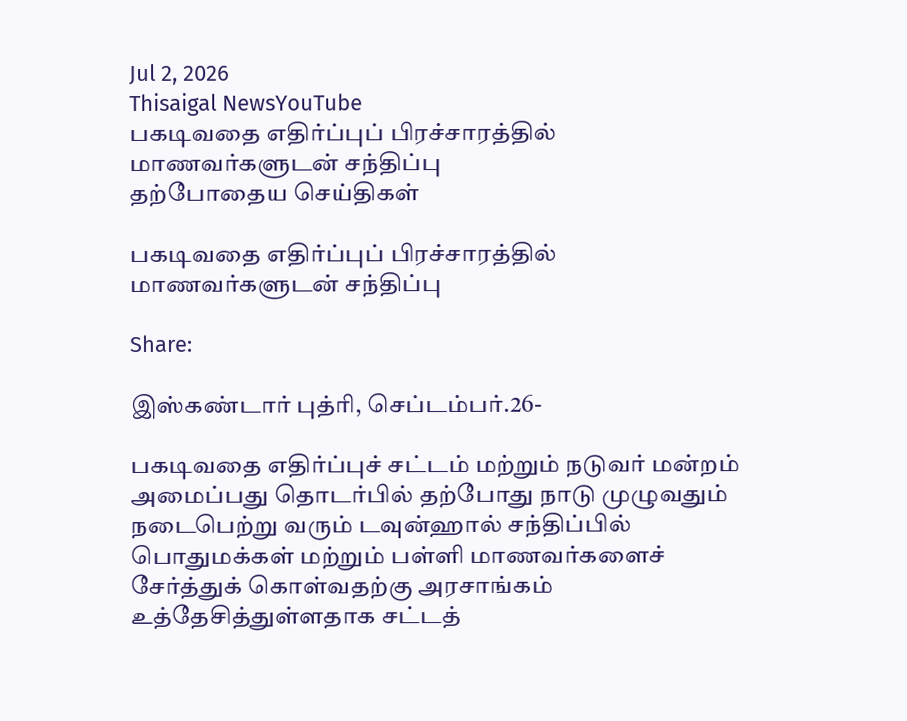Jul 2, 2026
Thisaigal NewsYouTube
பகடிவதை எதிர்ப்புப் பிரச்சாரத்தில் மாணவர்களுடன் சந்திப்பு
தற்போதைய செய்திகள்

பகடிவதை எதிர்ப்புப் பிரச்சாரத்தில் மாணவர்களுடன் சந்திப்பு

Share:

இஸ்கண்டார் புத்ரி, செப்டம்பர்.26-

பகடிவதை எதிர்ப்புச் சட்டம் மற்றும் நடுவர் மன்றம் அமைப்பது தொடர்பில் தற்போது நாடு முழுவதும் நடைபெற்று வரும் டவுன்ஹால் சந்திப்பில் பொதுமக்கள் மற்றும் பள்ளி மாணவர்களைச் சேர்த்துக் கொள்வதற்கு அரசாங்கம் உத்தேசித்துள்ளதாக சட்டத்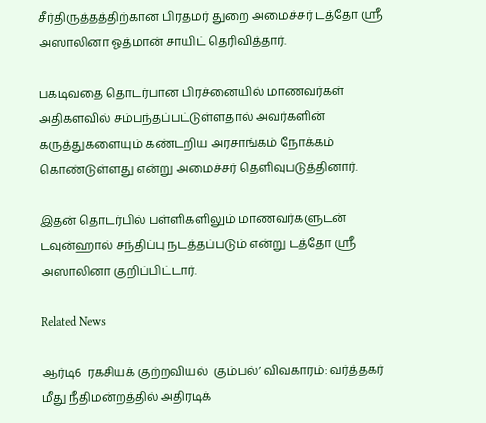சீர்திருத்தத்திற்கான பிரதமர் துறை அமைச்சர் டத்தோ ஶ்ரீ அஸாலினா ஓத்மான் சாயிட் தெரிவித்தார்.

பகடிவதை தொடர்பான பிரச்னையில் மாணவர்கள் அதிகளவில் சம்பந்தப்பட்டுள்ளதால் அவர்களின் கருத்துகளையும் கண்டறிய அரசாங்கம் நோக்கம் கொண்டுள்ளது என்று அமைச்சர் தெளிவுபடுத்தினார்.

இதன் தொடர்பில் பள்ளிகளிலும் மாணவர்களுடன் டவுன்ஹால் சந்திப்பு நடத்தப்படும் என்று டத்தோ ஶ்ரீ அஸாலினா குறிப்பிட்டார்.

Related News

ஆர்டி6  ரகசியக் குற்றவியல்  கும்பல்’ விவகாரம்: வர்த்தகர்  மீது நீதிமன்றத்தில் அதிரடிக்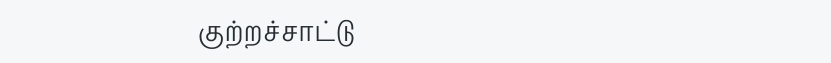குற்றச்சாட்டு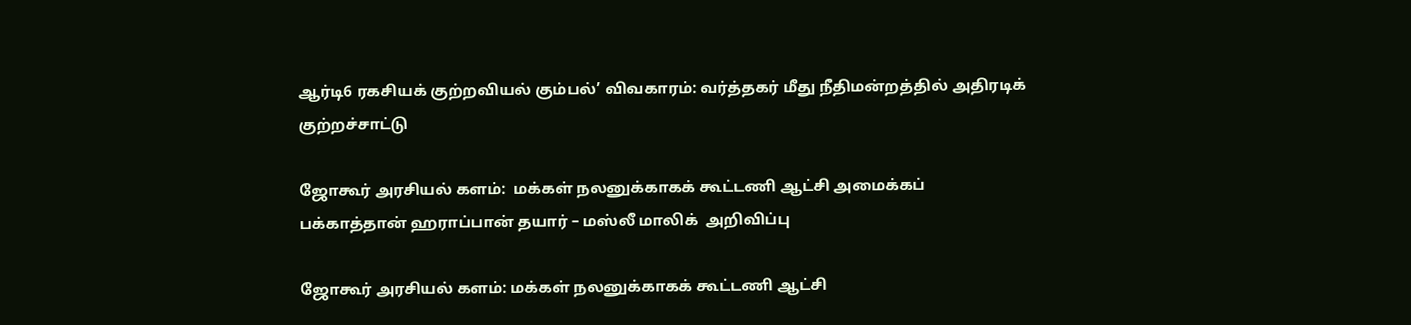ஆர்டி6 ரகசியக் குற்றவியல் கும்பல்’ விவகாரம்: வர்த்தகர் மீது நீதிமன்றத்தில் அதிரடிக் குற்றச்சாட்டு

ஜோகூர் அரசியல் களம்:  மக்கள் நலனுக்காகக் கூட்டணி ஆட்சி அமைக்கப் பக்காத்தான் ஹராப்பான் தயார் – மஸ்லீ மாலிக்  அறிவிப்பு

ஜோகூர் அரசியல் களம்: மக்கள் நலனுக்காகக் கூட்டணி ஆட்சி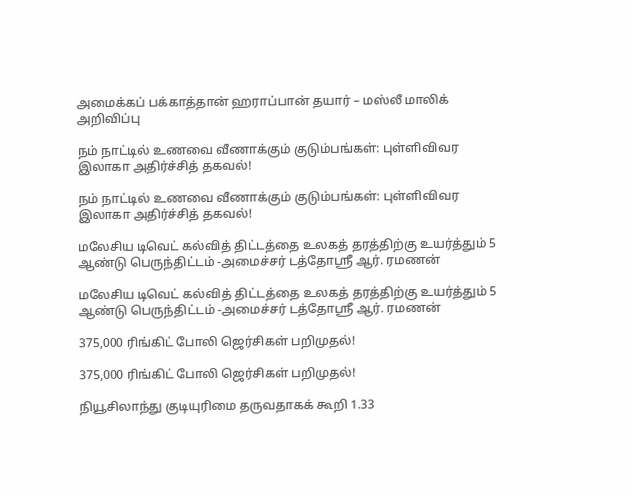அமைக்கப் பக்காத்தான் ஹராப்பான் தயார் – மஸ்லீ மாலிக் அறிவிப்பு

நம் நாட்டில் உணவை வீணாக்கும் குடும்பங்கள்: புள்ளிவிவர இலாகா அதிர்ச்சித் தகவல்!

நம் நாட்டில் உணவை வீணாக்கும் குடும்பங்கள்: புள்ளிவிவர இலாகா அதிர்ச்சித் தகவல்!

மலேசிய டிவெட் கல்வித் திட்டத்தை உலகத் தரத்திற்கு உயர்த்தும் 5 ஆண்டு பெருந்திட்டம் -அமைச்சர் டத்தோஸ்ரீ ஆர். ரமணன்

மலேசிய டிவெட் கல்வித் திட்டத்தை உலகத் தரத்திற்கு உயர்த்தும் 5 ஆண்டு பெருந்திட்டம் -அமைச்சர் டத்தோஸ்ரீ ஆர். ரமணன்

375,000 ரிங்கிட் போலி ஜெர்சிகள் பறிமுதல்!

375,000 ரிங்கிட் போலி ஜெர்சிகள் பறிமுதல்!

நியூசிலாந்து குடியுரிமை தருவதாகக் கூறி 1.33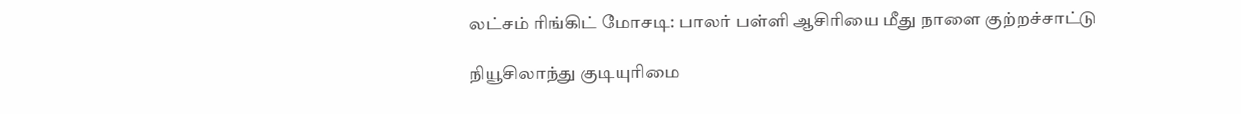லட்சம் ரிங்கிட் மோசடி: பாலர் பள்ளி ஆசிரியை மீது நாளை குற்றச்சாட்டு

நியூசிலாந்து குடியுரிமை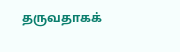தருவதாகக்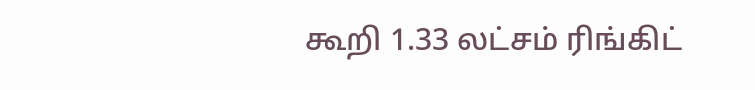கூறி 1.33 லட்சம் ரிங்கிட்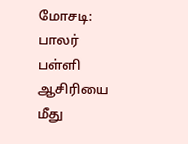மோசடி: பாலர் பள்ளி ஆசிரியை மீது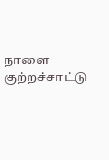நாளை குற்றச்சாட்டு